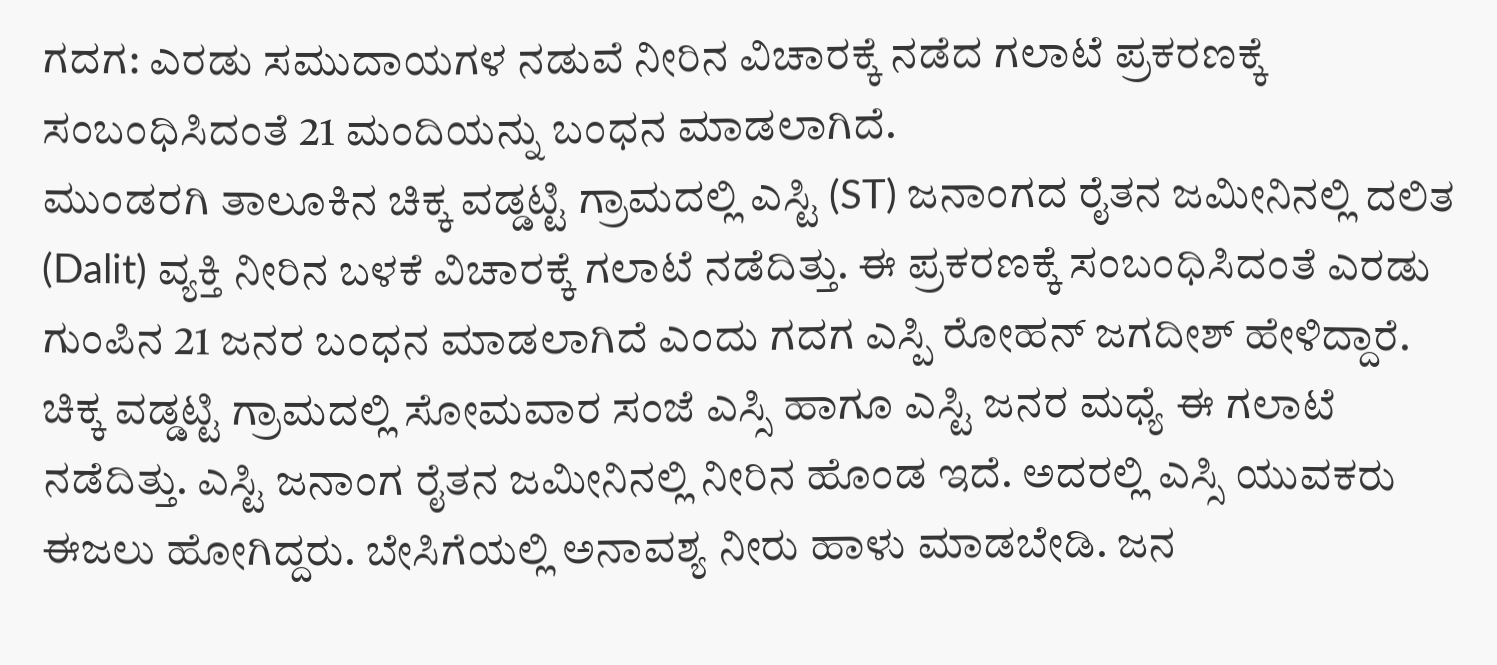ಗದಗ: ಎರಡು ಸಮುದಾಯಗಳ ನಡುವೆ ನೀರಿನ ವಿಚಾರಕ್ಕೆ ನಡೆದ ಗಲಾಟೆ ಪ್ರಕರಣಕ್ಕೆ ಸಂಬಂಧಿಸಿದಂತೆ 21 ಮಂದಿಯನ್ನು ಬಂಧನ ಮಾಡಲಾಗಿದೆ.
ಮುಂಡರಗಿ ತಾಲೂಕಿನ ಚಿಕ್ಕ ವಡ್ಡಟ್ಟಿ ಗ್ರಾಮದಲ್ಲಿ ಎಸ್ಟಿ (ST) ಜನಾಂಗದ ರೈತನ ಜಮೀನಿನಲ್ಲಿ ದಲಿತ (Dalit) ವ್ಯಕ್ತಿ ನೀರಿನ ಬಳಕೆ ವಿಚಾರಕ್ಕೆ ಗಲಾಟೆ ನಡೆದಿತ್ತು. ಈ ಪ್ರಕರಣಕ್ಕೆ ಸಂಬಂಧಿಸಿದಂತೆ ಎರಡು ಗುಂಪಿನ 21 ಜನರ ಬಂಧನ ಮಾಡಲಾಗಿದೆ ಎಂದು ಗದಗ ಎಸ್ಪಿ ರೋಹನ್ ಜಗದೀಶ್ ಹೇಳಿದ್ದಾರೆ.
ಚಿಕ್ಕ ವಡ್ಡಟ್ಟಿ ಗ್ರಾಮದಲ್ಲಿ ಸೋಮವಾರ ಸಂಜೆ ಎಸ್ಸಿ ಹಾಗೂ ಎಸ್ಟಿ ಜನರ ಮಧ್ಯೆ ಈ ಗಲಾಟೆ ನಡೆದಿತ್ತು. ಎಸ್ಟಿ ಜನಾಂಗ ರೈತನ ಜಮೀನಿನಲ್ಲಿ ನೀರಿನ ಹೊಂಡ ಇದೆ. ಅದರಲ್ಲಿ ಎಸ್ಸಿ ಯುವಕರು ಈಜಲು ಹೋಗಿದ್ದರು. ಬೇಸಿಗೆಯಲ್ಲಿ ಅನಾವಶ್ಯ ನೀರು ಹಾಳು ಮಾಡಬೇಡಿ. ಜನ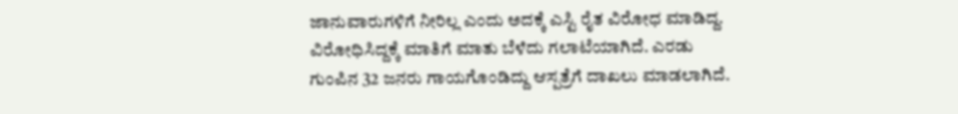ಜಾನುವಾರುಗಳಿಗೆ ನೀರಿಲ್ಲ ಎಂದು ಅದಕ್ಕೆ ಎಸ್ಟಿ ರೈತ ವಿರೋಧ ಮಾಡಿದ್ದ.
ವಿರೋಧಿಸಿದ್ದಕ್ಕೆ ಮಾತಿಗೆ ಮಾತು ಬೆಳೆದು ಗಲಾಟೆಯಾಗಿದೆ. ಎರಡು ಗುಂಪಿನ 32 ಜನರು ಗಾಯಗೊಂಡಿದ್ದು ಆಸ್ಪತ್ರೆಗೆ ದಾಖಲು ಮಾಡಲಾಗಿದೆ.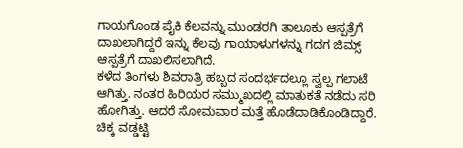ಗಾಯಗೊಂಡ ಪೈಕಿ ಕೆಲವನ್ನು ಮುಂಡರಗಿ ತಾಲೂಕು ಆಸ್ಪತ್ರೆಗೆ ದಾಖಲಾಗಿದ್ದರೆ ಇನ್ನು ಕೆಲವು ಗಾಯಾಳುಗಳನ್ನು ಗದಗ ಜಿಮ್ಸ್ ಆಸ್ಪತ್ರೆಗೆ ದಾಖಲಿಸಲಾಗಿದೆ.
ಕಳೆದ ತಿಂಗಳು ಶಿವರಾತ್ರಿ ಹಬ್ಬದ ಸಂದರ್ಭದಲ್ಲೂ ಸ್ವಲ್ಪ ಗಲಾಟೆ ಆಗಿತ್ತು. ನಂತರ ಹಿರಿಯರ ಸಮ್ಮುಖದಲ್ಲಿ ಮಾತುಕತೆ ನಡೆದು ಸರಿ ಹೋಗಿತ್ತು. ಆದರೆ ಸೋಮವಾರ ಮತ್ತೆ ಹೊಡೆದಾಡಿಕೊಂಡಿದ್ದಾರೆ.
ಚಿಕ್ಕ ವಡ್ಡಟ್ಟಿ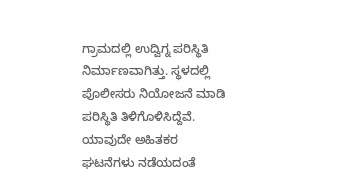ಗ್ರಾಮದಲ್ಲಿ ಉದ್ವಿಗ್ನ ಪರಿಸ್ಥಿತಿ ನಿರ್ಮಾಣವಾಗಿತ್ತು. ಸ್ಥಳದಲ್ಲಿ ಪೊಲೀಸರು ನಿಯೋಜನೆ ಮಾಡಿ ಪರಿಸ್ಥಿತಿ ತಿಳಿಗೊಳಿಸಿದ್ದೆವೆ. ಯಾವುದೇ ಅಹಿತಕರ ಘಟನೆಗಳು ನಡೆಯದಂತೆ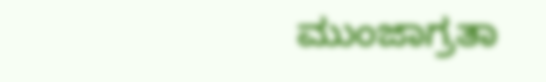ಮುಂಜಾಗ್ರತಾ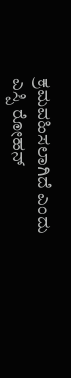ಕ್ರಮವಹಿಸಲಾಗಿದೆ ಎಂದು ಎಸ್ಪಿ ರೋಹನ್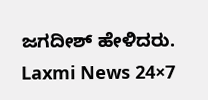ಜಗದೀಶ್ ಹೇಳಿದರು.
Laxmi News 24×7